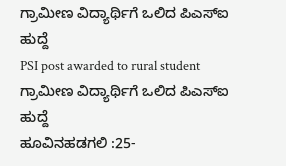ಗ್ರಾಮೀಣ ವಿದ್ಯಾರ್ಥಿಗೆ ಒಲಿದ ಪಿಎಸ್ಐ ಹುದ್ದೆ
PSI post awarded to rural student
ಗ್ರಾಮೀಣ ವಿದ್ಯಾರ್ಥಿಗೆ ಒಲಿದ ಪಿಎಸ್ಐ ಹುದ್ದೆ
ಹೂವಿನಹಡಗಲಿ :25-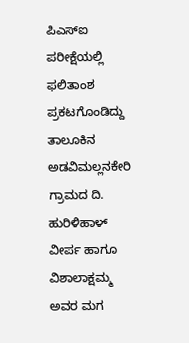ಪಿಎಸ್ಐ ಪರೀಕ್ಷೆಯಲ್ಲಿ ಫಲಿತಾಂಶ ಪ್ರಕಟಗೊಂಡಿದ್ದು ತಾಲೂಕಿನ ಅಡವಿಮಲ್ಲನಕೇರಿ ಗ್ರಾಮದ ದಿ. ಹುರಿಳಿಹಾಳ್ ವೀರ್ಪ ಹಾಗೂ ವಿಶಾಲಾಕ್ಷಮ್ಮ ಅವರ ಮಗ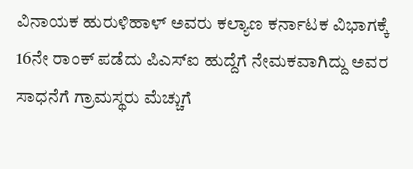ವಿನಾಯಕ ಹುರುಳಿಹಾಳ್ ಅವರು ಕಲ್ಯಾಣ ಕರ್ನಾಟಕ ವಿಭಾಗಕ್ಕೆ 16ನೇ ರಾಂಕ್ ಪಡೆದು ಪಿಎಸ್ಐ ಹುದ್ದೆಗೆ ನೇಮಕವಾಗಿದ್ದು ಅವರ ಸಾಧನೆಗೆ ಗ್ರಾಮಸ್ಥರು ಮೆಚ್ಚುಗೆ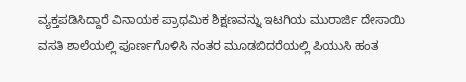ವ್ಯಕ್ತಪಡಿಸಿದ್ದಾರೆ ವಿನಾಯಕ ಪ್ರಾಥಮಿಕ ಶಿಕ್ಷಣವನ್ನು ಇಟಗಿಯ ಮುರಾರ್ಜಿ ದೇಸಾಯಿ ವಸತಿ ಶಾಲೆಯಲ್ಲಿ ಪೂರ್ಣಗೊಳಿಸಿ ನಂತರ ಮೂಡಬಿದರೆಯಲ್ಲಿ ಪಿಯುಸಿ ಹಂತ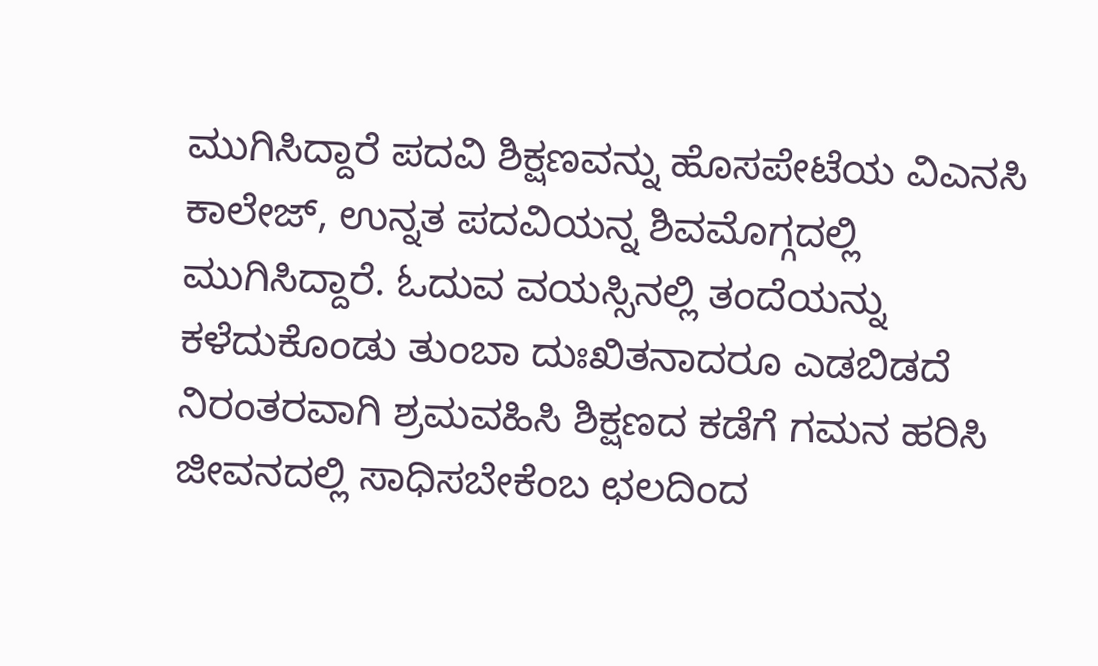ಮುಗಿಸಿದ್ದಾರೆ ಪದವಿ ಶಿಕ್ಷಣವನ್ನು ಹೊಸಪೇಟೆಯ ವಿಎನಸಿ ಕಾಲೇಜ್, ಉನ್ನತ ಪದವಿಯನ್ನ ಶಿವಮೊಗ್ಗದಲ್ಲಿ ಮುಗಿಸಿದ್ದಾರೆ. ಓದುವ ವಯಸ್ಸಿನಲ್ಲಿ ತಂದೆಯನ್ನು ಕಳೆದುಕೊಂಡು ತುಂಬಾ ದುಃಖಿತನಾದರೂ ಎಡಬಿಡದೆ ನಿರಂತರವಾಗಿ ಶ್ರಮವಹಿಸಿ ಶಿಕ್ಷಣದ ಕಡೆಗೆ ಗಮನ ಹರಿಸಿ ಜೀವನದಲ್ಲಿ ಸಾಧಿಸಬೇಕೆಂಬ ಛಲದಿಂದ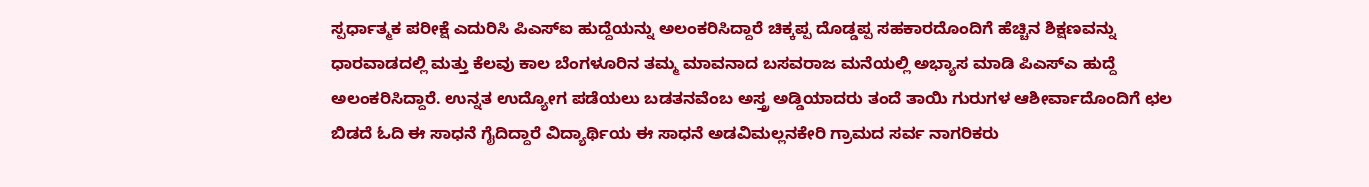ಸ್ಪರ್ಧಾತ್ಮಕ ಪರೀಕ್ಷೆ ಎದುರಿಸಿ ಪಿಎಸ್ಐ ಹುದ್ದೆಯನ್ನು ಅಲಂಕರಿಸಿದ್ದಾರೆ ಚಿಕ್ಕಪ್ಪ ದೊಡ್ಡಪ್ಪ ಸಹಕಾರದೊಂದಿಗೆ ಹೆಚ್ಚಿನ ಶಿಕ್ಷಣವನ್ನು ಧಾರವಾಡದಲ್ಲಿ ಮತ್ತು ಕೆಲವು ಕಾಲ ಬೆಂಗಳೂರಿನ ತಮ್ಮ ಮಾವನಾದ ಬಸವರಾಜ ಮನೆಯಲ್ಲಿ ಅಭ್ಯಾಸ ಮಾಡಿ ಪಿಎಸ್ಎ ಹುದ್ದೆ ಅಲಂಕರಿಸಿದ್ದಾರೆ. ಉನ್ನತ ಉದ್ಯೋಗ ಪಡೆಯಲು ಬಡತನವೆಂಬ ಅಸ್ತ್ರ ಅಡ್ಡಿಯಾದರು ತಂದೆ ತಾಯಿ ಗುರುಗಳ ಆಶೀರ್ವಾದೊಂದಿಗೆ ಛಲ ಬಿಡದೆ ಓದಿ ಈ ಸಾಧನೆ ಗೈದಿದ್ದಾರೆ ವಿದ್ಯಾರ್ಥಿಯ ಈ ಸಾಧನೆ ಅಡವಿಮಲ್ಲನಕೇರಿ ಗ್ರಾಮದ ಸರ್ವ ನಾಗರಿಕರು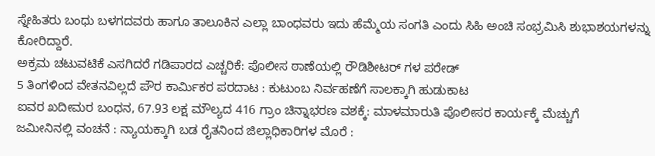ಸ್ನೇಹಿತರು ಬಂಧು ಬಳಗದವರು ಹಾಗೂ ತಾಲೂಕಿನ ಎಲ್ಲಾ ಬಾಂಧವರು ಇದು ಹೆಮ್ಮೆಯ ಸಂಗತಿ ಎಂದು ಸಿಹಿ ಅಂಚಿ ಸಂಭ್ರಮಿಸಿ ಶುಭಾಶಯಗಳನ್ನು ಕೋರಿದ್ದಾರೆ.
ಅಕ್ರಮ ಚಟುವಟಿಕೆ ಎಸಗಿದರೆ ಗಡಿಪಾರದ ಎಚ್ಚರಿಕೆ: ಪೊಲೀಸ ಠಾಣೆಯಲ್ಲಿ ರೌಡಿಶೀಟರ್ ಗಳ ಪರೇಡ್
5 ತಿಂಗಳಿಂದ ವೇತನವಿಲ್ಲದೆ ಪೌರ ಕಾರ್ಮಿಕರ ಪರದಾಟ : ಕುಟುಂಬ ನಿರ್ವಹಣೆಗೆ ಸಾಲಕ್ಕಾಗಿ ಹುಡುಕಾಟ
ಐವರ ಖದೀಮರ ಬಂಧನ, 67.93 ಲಕ್ಷ ಮೌಲ್ಯದ 416 ಗ್ರಾಂ ಚಿನ್ನಾಭರಣ ವಶಕ್ಕೆ: ಮಾಳಮಾರುತಿ ಪೊಲೀಸರ ಕಾರ್ಯಕ್ಕೆ ಮೆಚ್ಚುಗೆ
ಜಮೀನಿನಲ್ಲಿ ವಂಚನೆ : ನ್ಯಾಯಕ್ಕಾಗಿ ಬಡ ರೈತನಿಂದ ಜಿಲ್ಲಾಧಿಕಾರಿಗಳ ಮೊರೆ :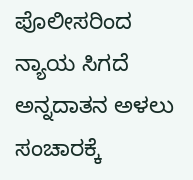ಪೊಲೀಸರಿಂದ ನ್ಯಾಯ ಸಿಗದೆ ಅನ್ನದಾತನ ಅಳಲು
ಸಂಚಾರಕ್ಕೆ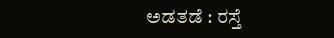ಅಡತಡೆ : ರಸ್ತೆ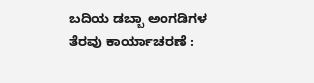ಬದಿಯ ಡಬ್ಬಾ ಅಂಗಡಿಗಳ ತೆರವು ಕಾರ್ಯಾಚರಣೆ :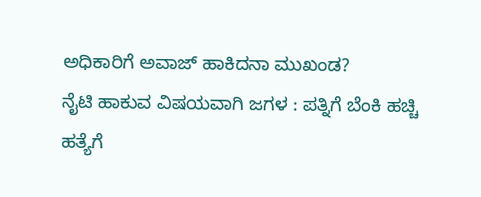ಅಧಿಕಾರಿಗೆ ಅವಾಜ್ ಹಾಕಿದನಾ ಮುಖಂಡ?
ನೈಟಿ ಹಾಕುವ ವಿಷಯವಾಗಿ ಜಗಳ : ಪತ್ನಿಗೆ ಬೆಂಕಿ ಹಚ್ಚಿ ಹತ್ಯೆಗೆ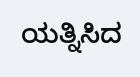ಯತ್ನಿಸಿದ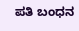ಪತಿ ಬಂಧನ